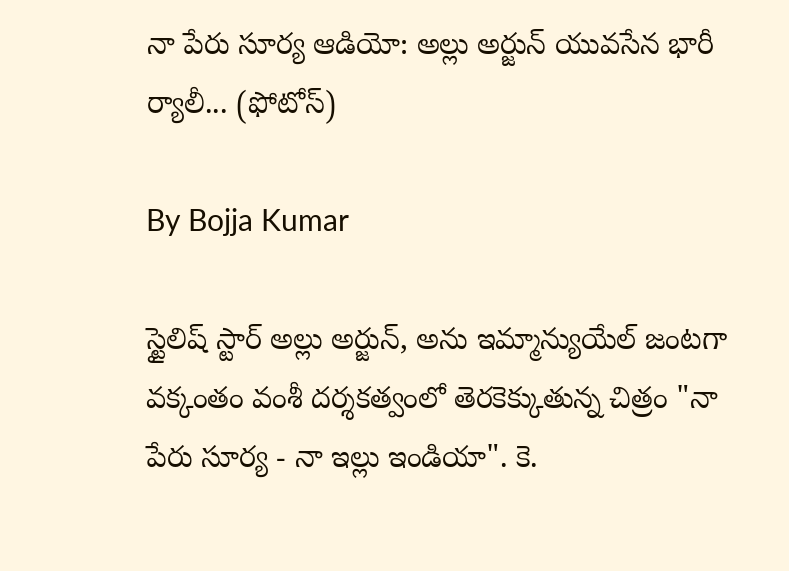నా పేరు సూర్య ఆడియో: అల్లు అర్జున్ యువసేన భారీ ర్యాలీ... (ఫోటోస్)

By Bojja Kumar

స్టైలిష్ స్టార్ అల్లు అర్జున్, అను ఇమ్మాన్యుయేల్ జంట‌గా వ‌క్కంతం వంశీ ద‌ర్శ‌క‌త్వంలో తెరకెక్కుతున్న చిత్రం "నా పేరు సూర్య - నా ఇల్లు ఇండియా". కె.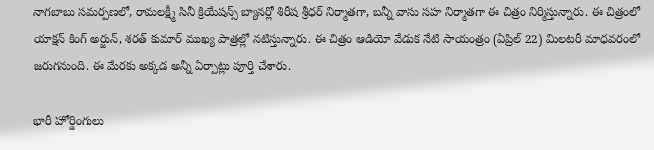నాగబాబు సమర్పణలో, రామలక్ష్మీ సినీ క్రియేషన్స్ బ్యానర్లో శిరీష శ్రీధర్ నిర్మాతగా, బన్నీ వాసు సహ నిర్మాతగా ఈ చిత్రం నిర్మిస్తున్నారు. ఈ చిత్రంలో యాక్షన్ కింగ్ అర్జున్, శ‌ర‌త్ కుమార్ ముఖ్య పాత్రల్లో న‌టిస్తున్నారు. ఈ చిత్రం ఆడియో వేడుక నేటి సాయంత్రం (ఏప్రిల్‌ 22) మిలటరీ మాధవరంలో జరుగనుంది. ఈ మేరకు అక్కడ అన్నీ ఏర్పాట్లు పూర్తి చేశారు.

భారీ హోర్డింగులు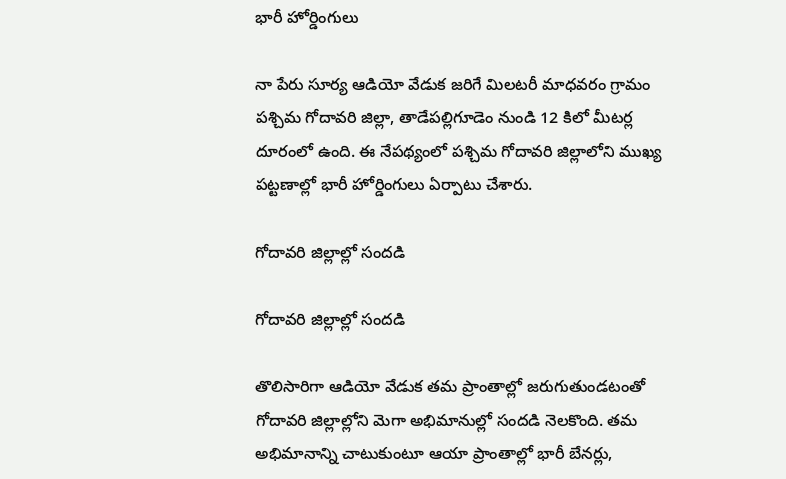భారీ హోర్డింగులు

నా పేరు సూర్య ఆడియో వేడుక జరిగే మిలటరీ మాధవరం గ్రామం పశ్చిమ గోదావరి జిల్లా, తాడేపల్లిగూడెం నుండి 12 కిలో మీటర్ల దూరంలో ఉంది. ఈ నేపథ్యంలో పశ్చిమ గోదావరి జిల్లాలోని ముఖ్య పట్టణాల్లో భారీ హోర్డింగులు ఏర్పాటు చేశారు.

గోదావరి జిల్లాల్లో సందడి

గోదావరి జిల్లాల్లో సందడి

తొలిసారిగా ఆడియో వేడుక తమ ప్రాంతాల్లో జరుగుతుండటంతో గోదావరి జిల్లాల్లోని మెగా అభిమానుల్లో సందడి నెలకొంది. తమ అభిమానాన్ని చాటుకుంటూ ఆయా ప్రాంతాల్లో భారీ బేనర్లు,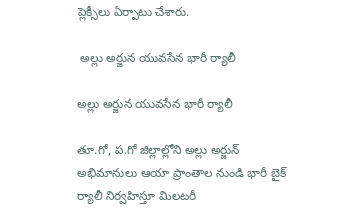ప్లెక్సీలు ఏర్పాటు చేశారు.

 అల్లు అర్జున యువసేన భారీ ర్యాలీ

అల్లు అర్జున యువసేన భారీ ర్యాలీ

తూ.గో, ప.గో జిల్లాల్లోని అల్లు అర్జున్ అభిమానులు ఆయా ప్రాంతాల నుండి భారీ బైక్ ర్యాలీ నిర్వహిస్తూ మిలటరీ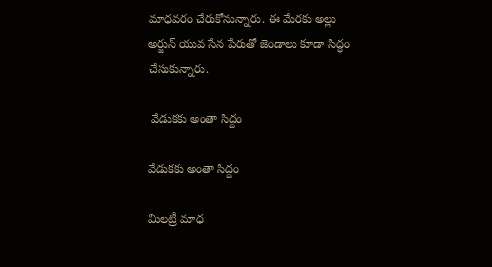మాధవరం చేరుకోనున్నారు. ఈ మేరకు అల్లు అర్జున్ యువ సేన పేరుతో జెండాలు కూడా సిద్ధం చేసుకున్నారు.

 వేడుకకు అంతా సిద్దం

వేడుకకు అంతా సిద్దం

మిలట్రీ మాధ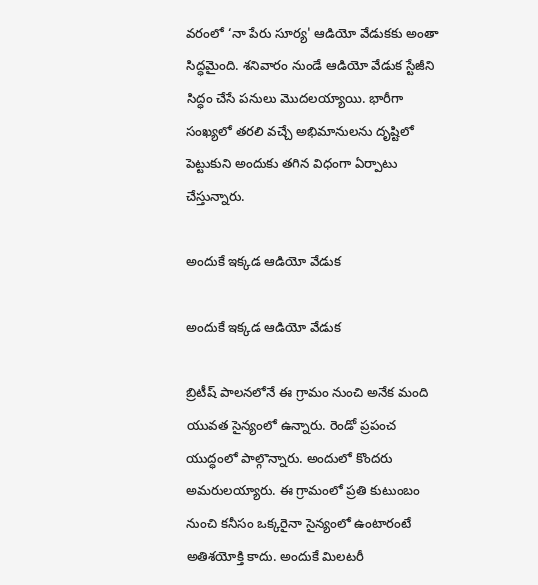వరంలో ‘నా పేరు సూర్య' ఆడియో వేడుకకు అంతా సిద్ధమైంది. శనివారం నుండే ఆడియో వేడుక స్టేజీని సిద్ధం చేసే పనులు మొదలయ్యాయి. భారీగా సంఖ్యలో తరలి వచ్చే అభిమానులను దృష్టిలో పెట్టుకుని అందుకు తగిన విధంగా ఏర్పాటు చేస్తున్నారు.

అందుకే ఇక్కడ ఆడియో వేడుక

అందుకే ఇక్కడ ఆడియో వేడుక

బ్రిటీష్ పాలనలోనే ఈ గ్రామం నుంచి అనేక మంది యువత సైన్యంలో ఉన్నారు. రెండో ప్రపంచ యుద్ధంలో పాల్గొన్నారు. అందులో కొందరు అమరులయ్యారు. ఈ గ్రామంలో ప్రతి కుటుంబం నుంచి కనీసం ఒక్కరైనా సైన్యంలో ఉంటారంటే అతిశయోక్తి కాదు. అందుకే మిలటరీ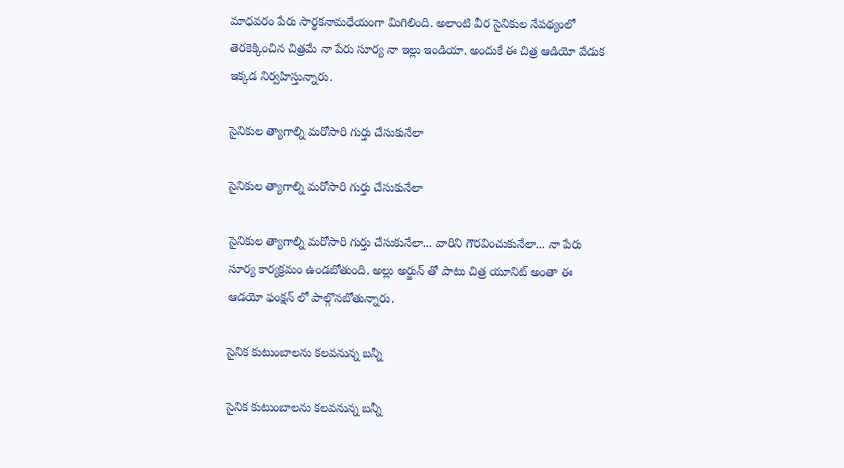మాధవరం పేరు సార్థకనామధేయంగా మిగిలింది. అలాంటి వీర సైనికుల నేపథ్యంలో తెరకెక్కించిన చిత్రమే నా పేరు సూర్య నా ఇల్లు ఇండియా. అందుకే ఈ చిత్ర ఆడియో వేడుక ఇక్కడ నిర్వహిస్తున్నారు.

సైనికుల త్యాగాల్ని మరోసారి గుర్తు చేసుకునేలా

సైనికుల త్యాగాల్ని మరోసారి గుర్తు చేసుకునేలా

సైనికుల త్యాగాల్ని మరోసారి గుర్తు చేసుకునేలా... వారిని గౌరవించుకునేలా... నా పేరు సూర్య కార్యక్రమం ఉండబోతుంది. అల్లు అర్జున్ తో పాటు చిత్ర యూనిట్ అంతా ఈ ఆడ‌యో ఫంక్షన్ లో పాల్గొనబోతున్నారు.

సైనిక కుటుంబాలను కలవనున్న బన్నీ

సైనిక కుటుంబాలను కలవనున్న బన్నీ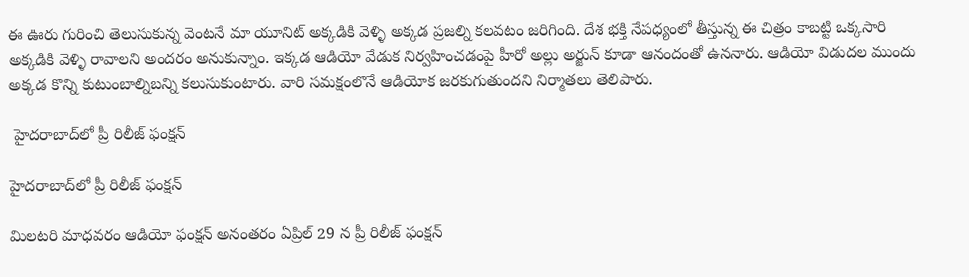ఈ ఊరు గురించి తెలుసుకున్న వెంట‌నే మా యూనిట్ అక్క‌డికి వెళ్ళి అక్క‌డ ప్ర‌జ‌ల్ని క‌ల‌వ‌టం జ‌రిగింది. దేశ భ‌క్తి నేప‌ధ్యంలో తీస్తున్న ఈ చిత్రం కాబ‌ట్టి ఒక్క‌సారి అక్క‌డికి వెళ్ళి రావాల‌ని అంద‌రం అనుకున్నాం. ఇక్కడ ఆడియో వేడుక నిర్వహించడంపై హీరో అల్లు అర్జున్ కూడా ఆనందంతో ఉననారు. ఆడియో విడుదల ముందు అక్క‌డ కొన్ని కుటుంబాల్నిబ‌న్ని క‌లుసుకుంటారు. వారి స‌మ‌క్షంలొనే ఆడియోక జరకుగుతుందని నిర్మాతలు తెలిపారు.

 హైదరాబాద్‌లో ప్రీ రిలీజ్ ఫంక్షన్

హైదరాబాద్‌లో ప్రీ రిలీజ్ ఫంక్షన్

మిల‌ట‌రి మాధ‌వ‌రం ఆడియో ఫంక్ష‌న్ అనంతరం ఏప్రిల్‌ 29 న ప్రీ రిలీజ్ ఫంక్షన్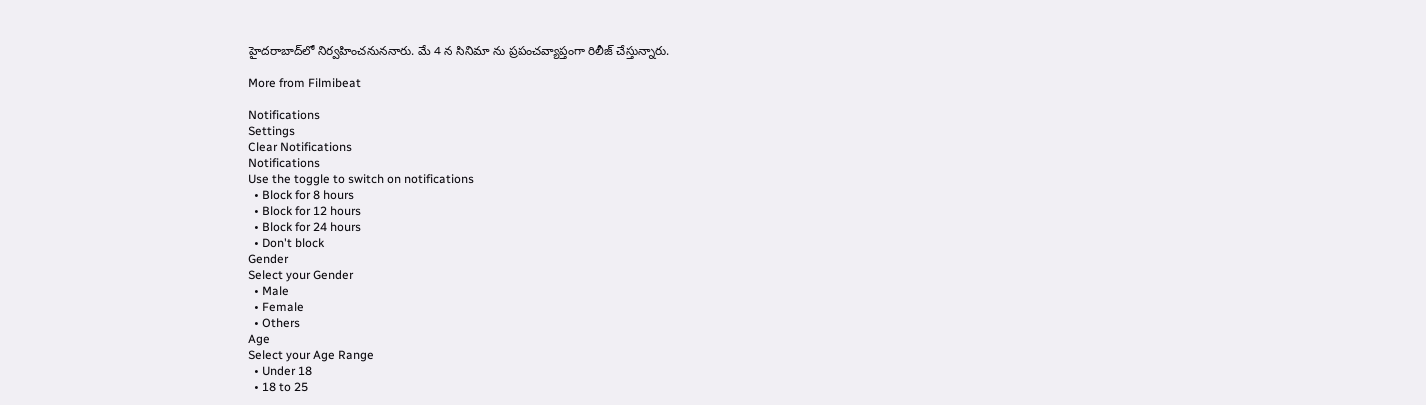హైదరాబాద్‌లో నిర్వహించనుననారు. మే 4 న సినిమా ను ప్రపంచవ్యాప్తంగా రిలీజ్ చేస్తున్నారు.

More from Filmibeat

Notifications
Settings
Clear Notifications
Notifications
Use the toggle to switch on notifications
  • Block for 8 hours
  • Block for 12 hours
  • Block for 24 hours
  • Don't block
Gender
Select your Gender
  • Male
  • Female
  • Others
Age
Select your Age Range
  • Under 18
  • 18 to 25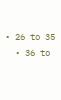• 26 to 35
  • 36 to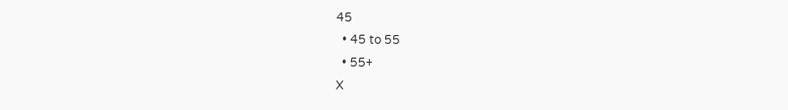45
  • 45 to 55
  • 55+
X